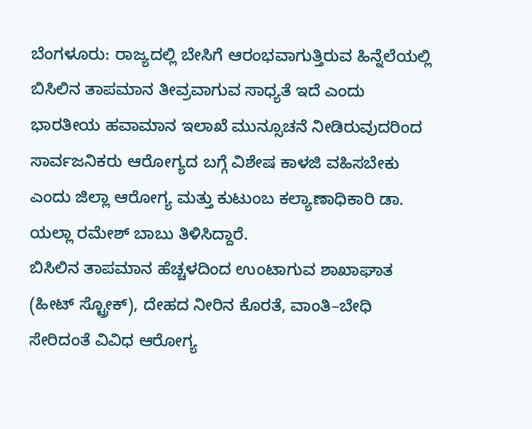ಬೆಂಗಳೂರು: ರಾಜ್ಯದಲ್ಲಿ ಬೇಸಿಗೆ ಆರಂಭವಾಗುತ್ತಿರುವ ಹಿನ್ನೆಲೆಯಲ್ಲಿ ಬಿಸಿಲಿನ ತಾಪಮಾನ ತೀವ್ರವಾಗುವ ಸಾಧ್ಯತೆ ಇದೆ ಎಂದು ಭಾರತೀಯ ಹವಾಮಾನ ಇಲಾಖೆ ಮುನ್ಸೂಚನೆ ನೀಡಿರುವುದರಿಂದ ಸಾರ್ವಜನಿಕರು ಆರೋಗ್ಯದ ಬಗ್ಗೆ ವಿಶೇಷ ಕಾಳಜಿ ವಹಿಸಬೇಕು ಎಂದು ಜಿಲ್ಲಾ ಆರೋಗ್ಯ ಮತ್ತು ಕುಟುಂಬ ಕಲ್ಯಾಣಾಧಿಕಾರಿ ಡಾ. ಯಲ್ಲಾ ರಮೇಶ್ ಬಾಬು ತಿಳಿಸಿದ್ದಾರೆ.
ಬಿಸಿಲಿನ ತಾಪಮಾನ ಹೆಚ್ಚಳದಿಂದ ಉಂಟಾಗುವ ಶಾಖಾಘಾತ (ಹೀಟ್ ಸ್ಟ್ರೋಕ್), ದೇಹದ ನೀರಿನ ಕೊರತೆ, ವಾಂತಿ–ಬೇಧಿ ಸೇರಿದಂತೆ ವಿವಿಧ ಆರೋಗ್ಯ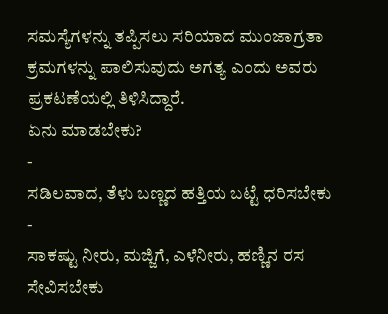ಸಮಸ್ಯೆಗಳನ್ನು ತಪ್ಪಿಸಲು ಸರಿಯಾದ ಮುಂಜಾಗ್ರತಾ ಕ್ರಮಗಳನ್ನು ಪಾಲಿಸುವುದು ಅಗತ್ಯ ಎಂದು ಅವರು ಪ್ರಕಟಣೆಯಲ್ಲಿ ತಿಳಿಸಿದ್ದಾರೆ.
ಏನು ಮಾಡಬೇಕು?
-
ಸಡಿಲವಾದ, ತೆಳು ಬಣ್ಣದ ಹತ್ತಿಯ ಬಟ್ಟೆ ಧರಿಸಬೇಕು
-
ಸಾಕಷ್ಟು ನೀರು, ಮಜ್ಜಿಗೆ, ಎಳೆನೀರು, ಹಣ್ಣಿನ ರಸ ಸೇವಿಸಬೇಕು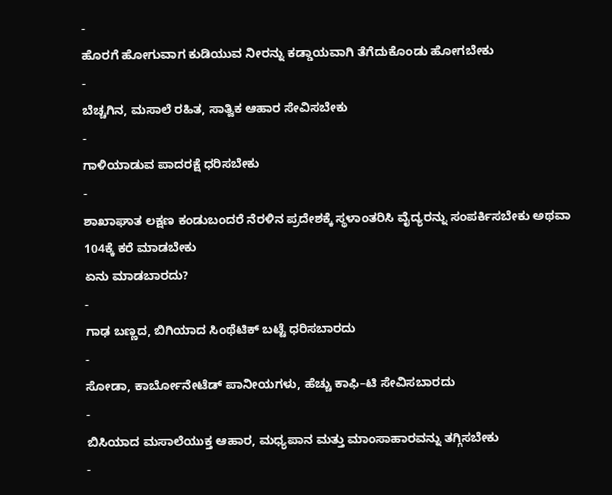-
ಹೊರಗೆ ಹೋಗುವಾಗ ಕುಡಿಯುವ ನೀರನ್ನು ಕಡ್ಡಾಯವಾಗಿ ತೆಗೆದುಕೊಂಡು ಹೋಗಬೇಕು
-
ಬೆಚ್ಚಗಿನ, ಮಸಾಲೆ ರಹಿತ, ಸಾತ್ವಿಕ ಆಹಾರ ಸೇವಿಸಬೇಕು
-
ಗಾಳಿಯಾಡುವ ಪಾದರಕ್ಷೆ ಧರಿಸಬೇಕು
-
ಶಾಖಾಘಾತ ಲಕ್ಷಣ ಕಂಡುಬಂದರೆ ನೆರಳಿನ ಪ್ರದೇಶಕ್ಕೆ ಸ್ಥಳಾಂತರಿಸಿ ವೈದ್ಯರನ್ನು ಸಂಪರ್ಕಿಸಬೇಕು ಅಥವಾ 104ಕ್ಕೆ ಕರೆ ಮಾಡಬೇಕು
ಏನು ಮಾಡಬಾರದು?
-
ಗಾಢ ಬಣ್ಣದ, ಬಿಗಿಯಾದ ಸಿಂಥೆಟಿಕ್ ಬಟ್ಟೆ ಧರಿಸಬಾರದು
-
ಸೋಡಾ, ಕಾರ್ಬೋನೇಟೆಡ್ ಪಾನೀಯಗಳು, ಹೆಚ್ಚು ಕಾಫಿ–ಟಿ ಸೇವಿಸಬಾರದು
-
ಬಿಸಿಯಾದ ಮಸಾಲೆಯುಕ್ತ ಆಹಾರ, ಮಧ್ಯಪಾನ ಮತ್ತು ಮಾಂಸಾಹಾರವನ್ನು ತಗ್ಗಿಸಬೇಕು
-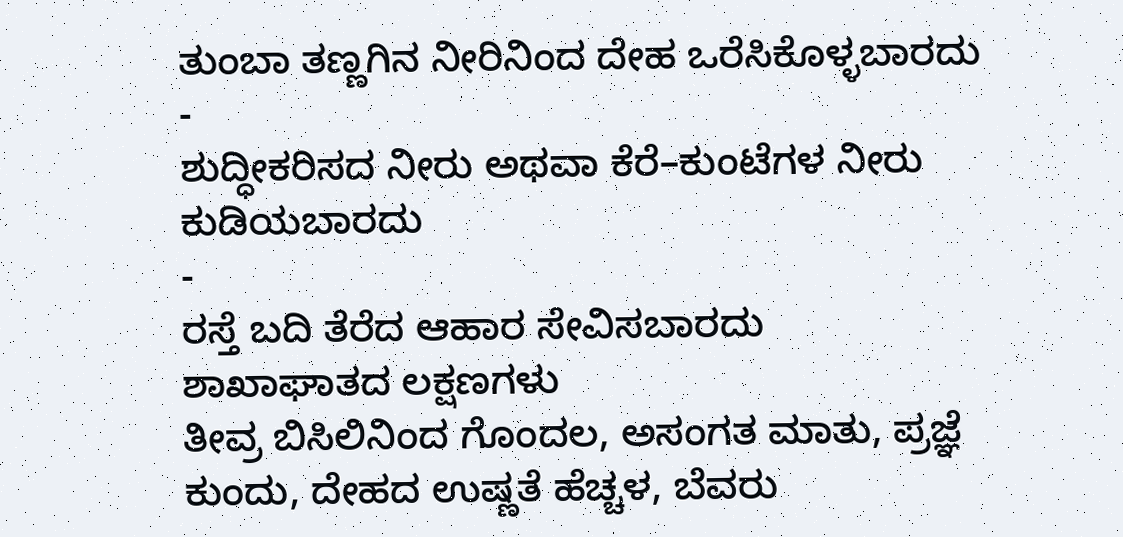ತುಂಬಾ ತಣ್ಣಗಿನ ನೀರಿನಿಂದ ದೇಹ ಒರೆಸಿಕೊಳ್ಳಬಾರದು
-
ಶುದ್ಧೀಕರಿಸದ ನೀರು ಅಥವಾ ಕೆರೆ–ಕುಂಟೆಗಳ ನೀರು ಕುಡಿಯಬಾರದು
-
ರಸ್ತೆ ಬದಿ ತೆರೆದ ಆಹಾರ ಸೇವಿಸಬಾರದು
ಶಾಖಾಘಾತದ ಲಕ್ಷಣಗಳು
ತೀವ್ರ ಬಿಸಿಲಿನಿಂದ ಗೊಂದಲ, ಅಸಂಗತ ಮಾತು, ಪ್ರಜ್ಞೆ ಕುಂದು, ದೇಹದ ಉಷ್ಣತೆ ಹೆಚ್ಚಳ, ಬೆವರು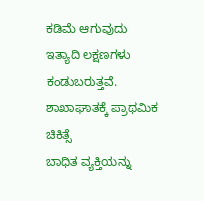ಕಡಿಮೆ ಆಗುವುದು ಇತ್ಯಾದಿ ಲಕ್ಷಣಗಳು ಕಂಡುಬರುತ್ತವೆ.
ಶಾಖಾಘಾತಕ್ಕೆ ಪ್ರಾಥಮಿಕ ಚಿಕಿತ್ಸೆ
ಬಾಧಿತ ವ್ಯಕ್ತಿಯನ್ನು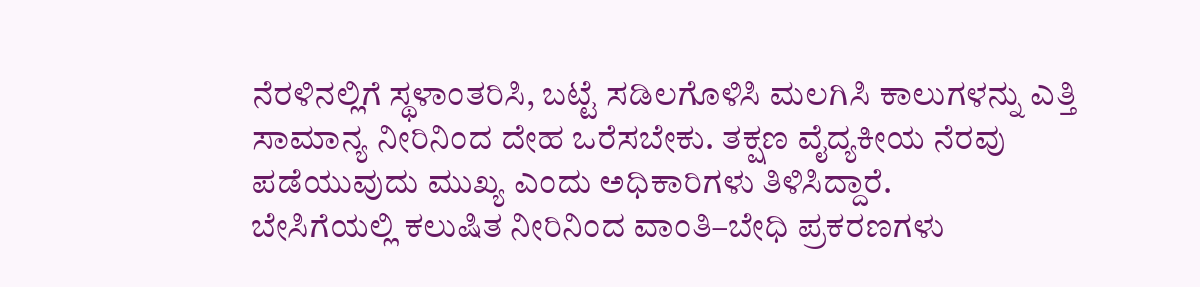ನೆರಳಿನಲ್ಲಿಗೆ ಸ್ಥಳಾಂತರಿಸಿ, ಬಟ್ಟೆ ಸಡಿಲಗೊಳಿಸಿ ಮಲಗಿಸಿ ಕಾಲುಗಳನ್ನು ಎತ್ತಿ ಸಾಮಾನ್ಯ ನೀರಿನಿಂದ ದೇಹ ಒರೆಸಬೇಕು. ತಕ್ಷಣ ವೈದ್ಯಕೀಯ ನೆರವು ಪಡೆಯುವುದು ಮುಖ್ಯ ಎಂದು ಅಧಿಕಾರಿಗಳು ತಿಳಿಸಿದ್ದಾರೆ.
ಬೇಸಿಗೆಯಲ್ಲಿ ಕಲುಷಿತ ನೀರಿನಿಂದ ವಾಂತಿ–ಬೇಧಿ ಪ್ರಕರಣಗಳು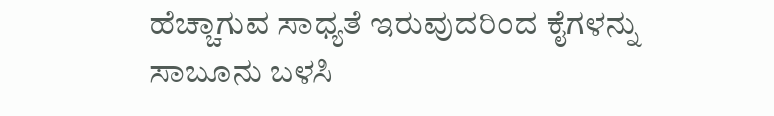ಹೆಚ್ಚಾಗುವ ಸಾಧ್ಯತೆ ಇರುವುದರಿಂದ ಕೈಗಳನ್ನು ಸಾಬೂನು ಬಳಸಿ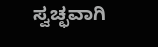ಸ್ವಚ್ಛವಾಗಿ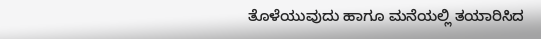ತೊಳೆಯುವುದು ಹಾಗೂ ಮನೆಯಲ್ಲಿ ತಯಾರಿಸಿದ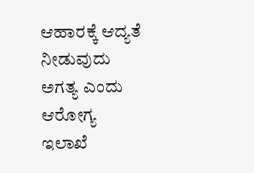ಆಹಾರಕ್ಕೆ ಆದ್ಯತೆ ನೀಡುವುದು ಅಗತ್ಯ ಎಂದು ಆರೋಗ್ಯ ಇಲಾಖೆ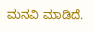ಮನವಿ ಮಾಡಿದೆ.